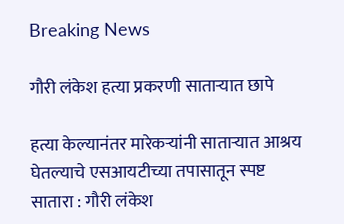Breaking News

गौरी लंकेश हत्या प्रकरणी सातार्‍यात छापे

हत्या केल्यानंतर मारेकर्‍यांनी सातार्‍यात आश्रय घेतल्याचे एसआयटीच्या तपासातून स्पष्ट
सातारा : गौरी लंकेश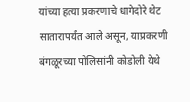यांच्या हत्या प्रकरणाचे धागेदोरे थेट सातारापर्यंत आले असून, याप्रकरणी बंगळूरच्या पोलिसांनी कोडोली येथे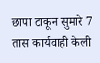छापा टाकून सुमारे 7 तास कार्यवाही केली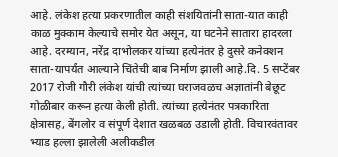आहे. लंकेश हत्या प्रकरणातील काही संशयितांनी साता-यात काही काळ मुक्काम केल्याचे समोर येत असून, या घटनेने सातारा हादरला आहे. दरम्यान, नरेंद्र दाभोलकर यांच्या हत्येनंतर हे दुसरे कनेक्शन साता-यापर्यंत आल्याने चिंतेची बाब निर्माण झाली आहे.दि. 5 सप्टेंबर 2017 रोजी गौरी लंकेश यांची त्यांच्या घराजवळच अज्ञातांनी बेछूट गोळीबार करून हत्या केली होती. त्यांच्या हत्येनंतर पत्रकारिता क्षेत्रासह, बेंगलोर व संपूर्ण देशात खळबळ उडाली होती. विचारवंतावर भ्याड हल्ला झालेली अलीकडील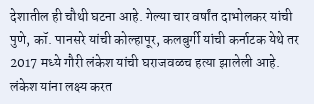देशातील ही चौथी घटना आहे. गेल्या चार वर्षांत दाभोलकर यांची पुणे, कॉ. पानसरे यांची कोल्हापूर, कलबुर्गी यांची कर्नाटक येथे तर 2017 मध्ये गौरी लंकेश यांची घराजवळच हत्या झालेली आहे. लंकेश यांना लक्ष्य करत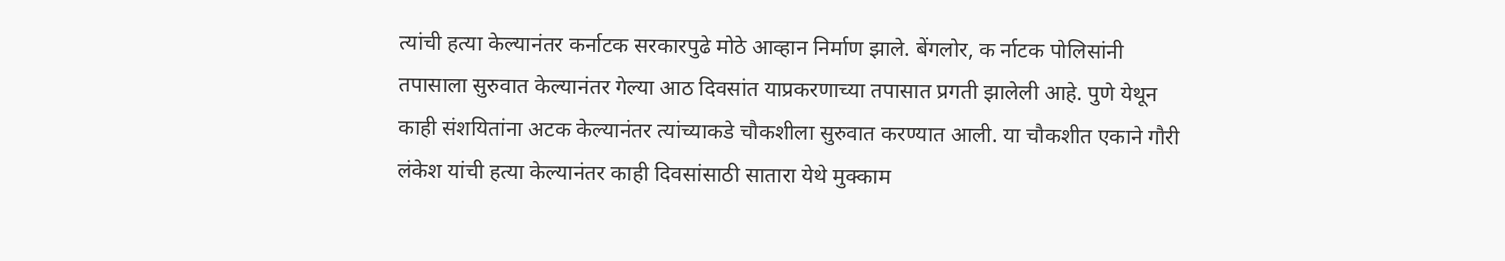त्यांची हत्या केल्यानंतर कर्नाटक सरकारपुढे मोठे आव्हान निर्माण झाले. बेंगलोर, क र्नाटक पोलिसांनी तपासाला सुरुवात केल्यानंतर गेल्या आठ दिवसांत याप्रकरणाच्या तपासात प्रगती झालेली आहे. पुणे येथून काही संशयितांना अटक केल्यानंतर त्यांच्याकडे चौकशीला सुरुवात करण्यात आली. या चौकशीत एकाने गौरी लंकेश यांची हत्या केल्यानंतर काही दिवसांसाठी सातारा येथे मुक्काम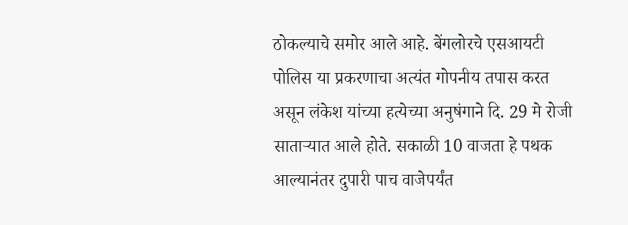ठोकल्याचे समोर आले आहे. बेंगलोरचे एसआयटी पोलिस या प्रकरणाचा अत्यंत गोपनीय तपास करत असून लंकेश यांच्या हत्येच्या अनुषंगाने दि. 29 मे रोजी सातार्‍यात आले होते. सकाळी 10 वाजता हे पथक आल्यानंतर दुपारी पाच वाजेपर्यंत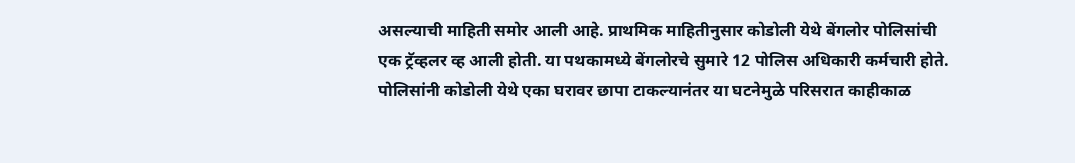असल्याची माहिती समोर आली आहे. प्राथमिक माहितीनुसार कोडोली येथे बेंगलोर पोलिसांची एक ट्रॅव्हलर व्ह आली होती. या पथकामध्ये बेंगलोरचे सुमारे 12 पोलिस अधिकारी कर्मचारी होते. पोलिसांनी कोडोली येथे एका घरावर छापा टाकल्यानंतर या घटनेमुळे परिसरात काहीकाळ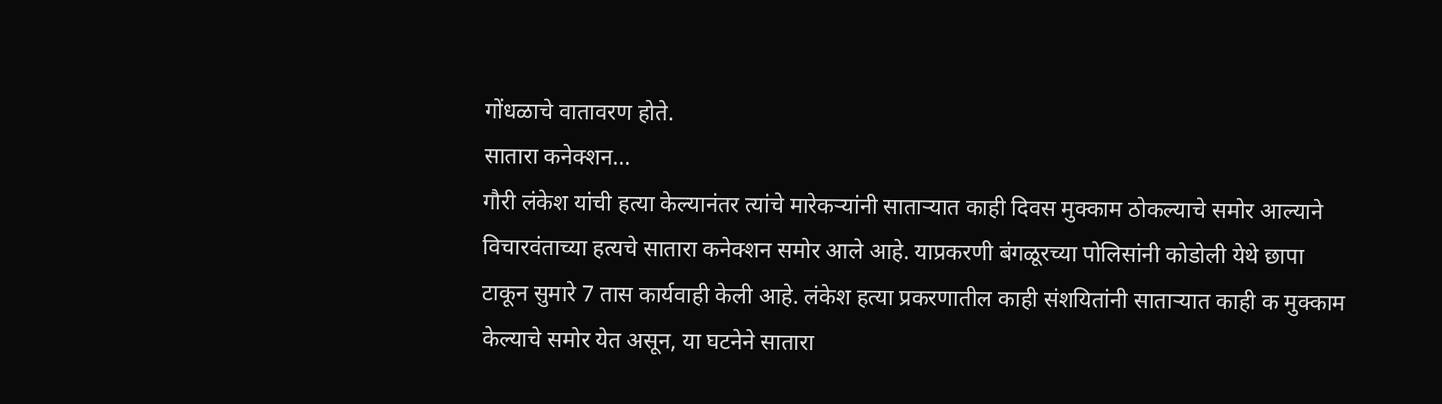गोंधळाचे वातावरण होते.
सातारा कनेक्शन...
गौरी लंकेश यांची हत्या केल्यानंतर त्यांचे मारेकर्‍यांनी सातार्‍यात काही दिवस मुक्काम ठोकल्याचे समोर आल्याने विचारवंताच्या हत्यचे सातारा कनेक्शन समोर आले आहे. याप्रकरणी बंगळूरच्या पोलिसांनी कोडोली येथे छापा टाकून सुमारे 7 तास कार्यवाही केली आहे. लंकेश हत्या प्रकरणातील काही संशयितांनी सातार्‍यात काही क मुक्काम केल्याचे समोर येत असून, या घटनेने सातारा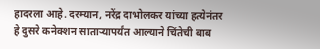हादरला आहे. दरम्यान, नरेंद्र दाभोलकर यांच्या हत्येनंतर हे दुसरे कनेक्शन सातार्‍यापर्यंत आल्याने चिंतेची बाब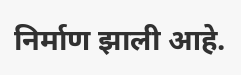निर्माण झाली आहे.